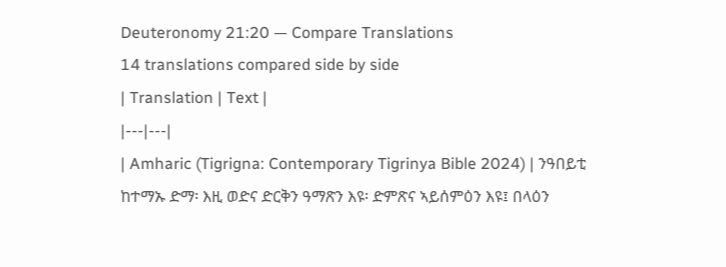Deuteronomy 21:20 — Compare Translations
14 translations compared side by side
| Translation | Text |
|---|---|
| Amharic (Tigrigna: Contemporary Tigrinya Bible 2024) | ንዓበይቲ ከተማኡ ድማ፡ እዚ ወድና ድርቅን ዓማጽን እዩ፡ ድምጽና ኣይሰምዕን እዩ፤ በላዕን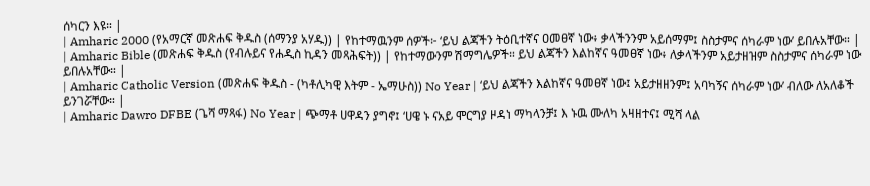ሰካርን እዩ። |
| Amharic 2000 (የአማርኛ መጽሐፍ ቅዱስ (ሰማንያ አሃዱ)) | የከተማዉንም ሰዎች፦ ‘ይህ ልጃችን ትዕቢተኛና ዐመፀኛ ነው፥ ቃላችንንም አይሰማም፤ ስስታምና ሰካራም ነው’ ይበሉአቸው። |
| Amharic Bible (መጽሐፍ ቅዱስ (የብሉይና የሐዲስ ኪዳን መጻሕፍት)) | የከተማውንም ሽማግሌዎች። ይህ ልጃችን እልከኛና ዓመፀኛ ነው፥ ለቃላችንም አይታዘዝም ስስታምና ሰካራም ነው ይበሉአቸው። |
| Amharic Catholic Version (መጽሐፍ ቅዱስ - (ካቶሊካዊ እትም - ኤማሁስ)) No Year | ‘ይህ ልጃችን እልከኛና ዓመፀኛ ነው፤ አይታዘዘንም፤ አባካኝና ሰካራም ነው’ ብለው ለአለቆች ይንገሯቸው። |
| Amharic Dawro DFBE (ጌሻ ማጻፋ) No Year | ጭማቶ ሀዋዳን ያግኖ፤ ‘ሀዌ ኑ ናአይ ሞርግያ ዞዳነ ማካላንቻ፤ እ ኑዉ ሙለካ አዛዘተና፤ ሚሻ ላል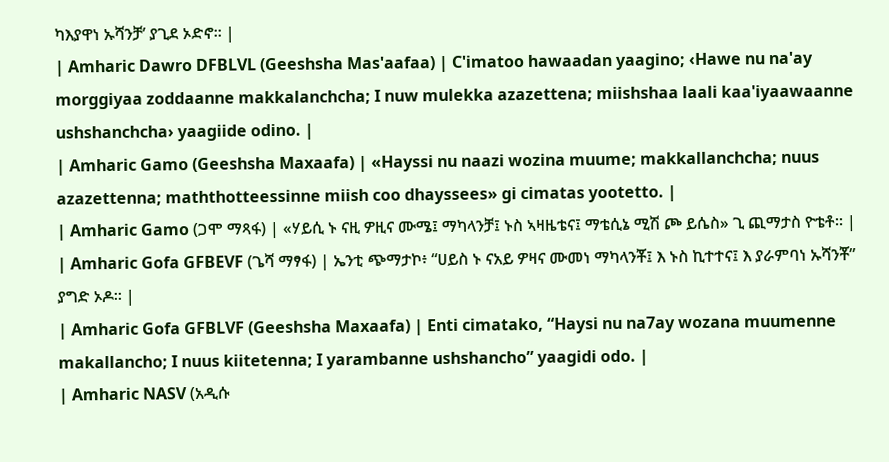ካእያዋነ ኡሻንቻ’ ያጊደ ኦድኖ። |
| Amharic Dawro DFBLVL (Geeshsha Mas'aafaa) | C'imatoo hawaadan yaagino; ‹Hawe nu na'ay morggiyaa zoddaanne makkalanchcha; I nuw mulekka azazettena; miishshaa laali kaa'iyaawaanne ushshanchcha› yaagiide odino. |
| Amharic Gamo (Geeshsha Maxaafa) | «Hayssi nu naazi wozina muume; makkallanchcha; nuus azazettenna; maththotteessinne miish coo dhayssees» gi cimatas yootetto. |
| Amharic Gamo (ጋሞ ማጻፋ) | «ሃይሲ ኑ ናዚ ዎዚና ሙሜ፤ ማካላንቻ፤ ኑስ ኣዛዜቴና፤ ማቴሲኔ ሚሽ ጮ ይሴስ» ጊ ጪማታስ ዮቴቶ። |
| Amharic Gofa GFBEVF (ጌሻ ማፃፋ) | ኤንቲ ጭማታኮ፥ “ሀይስ ኑ ናአይ ዎዛና ሙመነ ማካላንቾ፤ እ ኑስ ኪተተና፤ እ ያራምባነ ኡሻንቾ” ያግድ ኦዶ። |
| Amharic Gofa GFBLVF (Geeshsha Maxaafa) | Enti cimatako, “Haysi nu na7ay wozana muumenne makallancho; I nuus kiitetenna; I yarambanne ushshancho” yaagidi odo. |
| Amharic NASV (አዲሱ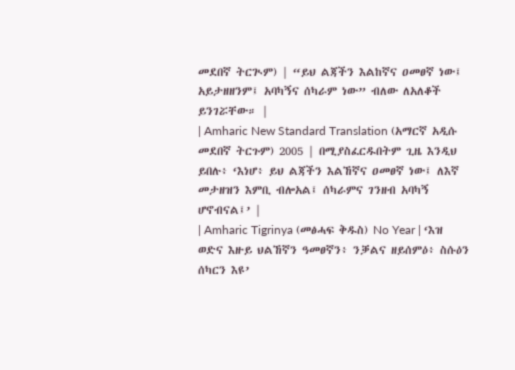መደበኛ ትርጒም) | “ይህ ልጃችን እልከኛና ዐመፀኛ ነው፤ አይታዘዘንም፤ አባካኝና ሰካራም ነው” ብለው ለአለቆች ይንገሯቸው። |
| Amharic New Standard Translation (አማርኛ አዲሱ መደበኛ ትርጉም) 2005 | በሚያስፈርዱበትም ጊዜ እንዲህ ይበሉ፥ ‘እነሆ፥ ይህ ልጃችን እልኸኛና ዐመፀኛ ነው፤ ለእኛ መታዘዝን እምቢ ብሎአል፤ ሰካራምና ገንዘብ አባካኝ ሆኖብናል፤’ |
| Amharic Tigrinya (መፅሓፍ ቅዱስ) No Year | ‘እዝ ወድና እዙይ ህልኸኛን ዓመፀኛን፥ ንቓልና ዘይሰምዕ፥ ስሱዕን ሰካርን እዩ’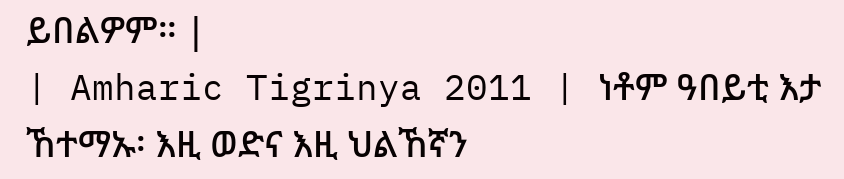ይበልዎም። |
| Amharic Tigrinya 2011 | ነቶም ዓበይቲ እታ ኸተማኡ፡ እዚ ወድና እዚ ህልኸኛን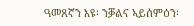ዓመጸኛን እዩ፡ ንቓልና ኣይሰምዕን፡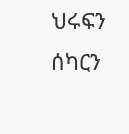ህሩፍን ሰካርን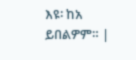እዩ፡ ከአ ይበልዎም። |